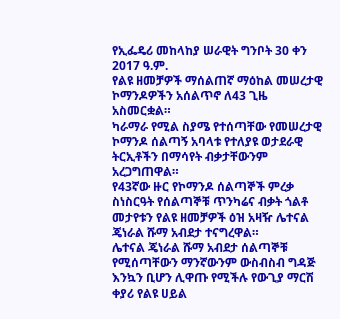የኢፌዴሪ መከላከያ ሠራዊት ግንቦት 30 ቀን 2017 ዓ.ም.
የልዩ ዘመቻዎች ማሰልጠኛ ማዕከል መሠረታዊ ኮማንዶዎችን አሰልጥኖ ለ43 ጊዜ አስመርቋል።
ካራማራ የሚል ስያሜ የተሰጣቸው የመሠረታዊ ኮማንዶ ሰልጣኝ አባላቱ የተለያዩ ወታደራዊ ትርኢቶችን በማሳየት ብቃታቸውንም አረጋግጠዋል።
የ43ኛው ዙር የኮማንዶ ሰልጣኞች ምረቃ ስነስርዓት የሰልጣኞቹ ጥንካሬና ብቃት ጎልቶ መታየቱን የልዩ ዘመቻዎች ዕዝ አዛዥ ሌተናል ጄነራል ሹማ አብደታ ተናግረዋል።
ሌተናል ጄነራል ሹማ አብደታ ሰልጣኞቹ የሚሰጣቸውን ማንኛውንም ውስብስብ ግዳጅ እንኳን ቢሆን ሊዋጡ የሚችሉ የውጊያ ማርሽ ቀያሪ የልዩ ሀይል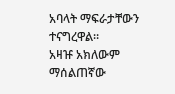አባላት ማፍራታቸውን ተናግረዋል።
አዛዡ አክለውም ማሰልጠኛው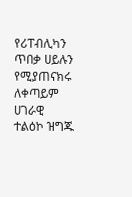የሪፐብሊካን ጥበቃ ሀይሉን የሚያጠናክሩ ለቀጣይም ሀገራዊ ተልዕኮ ዝግጁ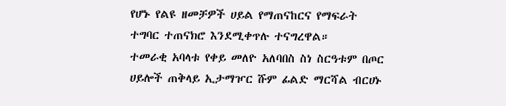የሆኑ የልዩ ዘመቻዎች ሀይል የማጠናከርና የማፍራት ተግባር ተጠናክሮ እንደሚቀጥሉ ተናግረዋል።
ተመራቂ አባላቱ የቀይ መለዮ አለባበስ ስነ ስርዓቱም በጦር ሀይሎች ጠቅላይ ኢታማዦር ሹም ፊልድ ማርሻል ብርሀኑ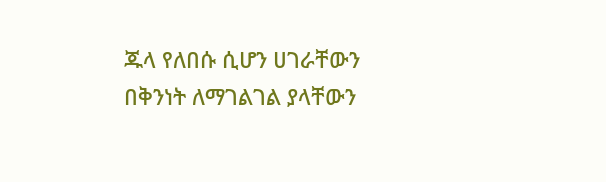ጁላ የለበሱ ሲሆን ሀገራቸውን በቅንነት ለማገልገል ያላቸውን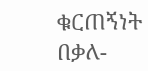ቁርጠኝነት በቃለ-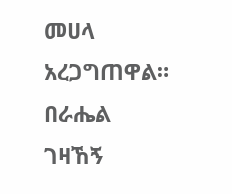መሀላ አረጋግጠዋል።
በራሔል ገዛኸኝ